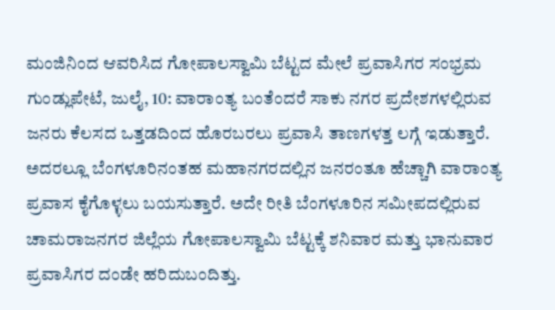ಮಂಜಿನಿಂದ ಆವರಿಸಿದ ಗೋಪಾಲಸ್ವಾಮಿ ಬೆಟ್ಟದ ಮೇಲೆ ಪ್ರವಾಸಿಗರ ಸಂಭ್ರಮ
ಗುಂಡ್ಲುಪೇಟೆ, ಜುಲೈ, 10: ವಾರಾಂತ್ಯ ಬಂತೆಂದರೆ ಸಾಕು ನಗರ ಪ್ರದೇಶಗಳಲ್ಲಿರುವ ಜನರು ಕೆಲಸದ ಒತ್ತಡದಿಂದ ಹೊರಬರಲು ಪ್ರವಾಸಿ ತಾಣಗಳತ್ತ ಲಗ್ಗೆ ಇಡುತ್ತಾರೆ. ಅದರಲ್ಲೂ ಬೆಂಗಳೂರಿನಂತಹ ಮಹಾನಗರದಲ್ಲಿನ ಜನರಂತೂ ಹೆಚ್ಚಾಗಿ ವಾರಾಂತ್ಯ ಪ್ರವಾಸ ಕೈಗೊಳ್ಳಲು ಬಯಸುತ್ತಾರೆ. ಅದೇ ರೀತಿ ಬೆಂಗಳೂರಿನ ಸಮೀಪದಲ್ಲಿರುವ ಚಾಮರಾಜನಗರ ಜಿಲ್ಲೆಯ ಗೋಪಾಲಸ್ವಾಮಿ ಬೆಟ್ಟಕ್ಕೆ ಶನಿವಾರ ಮತ್ತು ಭಾನುವಾರ ಪ್ರವಾಸಿಗರ ದಂಡೇ ಹರಿದುಬಂದಿತ್ತು.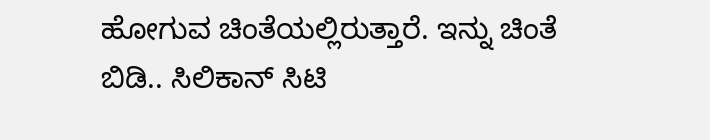ಹೋಗುವ ಚಿಂತೆಯಲ್ಲಿರುತ್ತಾರೆ. ಇನ್ನು ಚಿಂತೆ ಬಿಡಿ.. ಸಿಲಿಕಾನ್ ಸಿಟಿ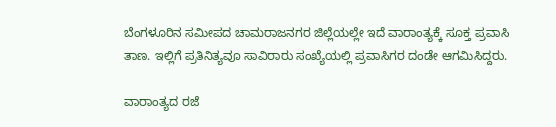ಬೆಂಗಳೂರಿನ ಸಮೀಪದ ಚಾಮರಾಜನಗರ ಜಿಲ್ಲೆಯಲ್ಲೇ ಇದೆ ವಾರಾಂತ್ಯಕ್ಕೆ ಸೂಕ್ತ ಪ್ರವಾಸಿ ತಾಣ. ಇಲ್ಲಿಗೆ ಪ್ರತಿನಿತ್ಯವೂ ಸಾವಿರಾರು ಸಂಖ್ಯೆಯಲ್ಲಿ ಪ್ರವಾಸಿಗರ ದಂಡೇ ಆಗಮಿಸಿದ್ದರು.

ವಾರಾಂತ್ಯದ ರಜೆ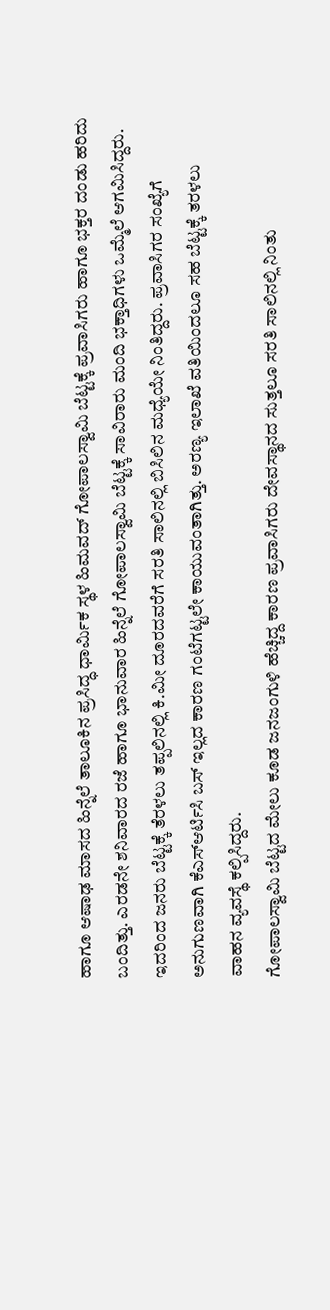ಹಾಗೂ ಆಷಾಢ ಮಾಸದ ಹಿನ್ನೆಲೆ ತಾಲೂಕಿನ ಪ್ರಸಿದ್ಧ ಧಾರ್ಮಿಕ ಸ್ಥಳ ಹಿಮವದ್ ಗೋಪಾಲಸ್ವಾಮಿ ಬೆಟ್ಟಕ್ಕೆ ಪ್ರವಾಸಿಗರು ಹಾಗೂ ಭಕ್ತರ ದಂಡು ಹರಿದು ಬಂದಿತ್ತು. ಎರಡನೇ ಶನಿವಾರದ ರಜೆ ಹಾಗೂ ಭಾನುವಾರ ಹಿನ್ನೆಲೆ ಗೋಪಾಲಸ್ವಾಮಿ ಬೆಟ್ಟಕ್ಕೆ ಸಾವಿರಾರು ಮಂದಿ ಭಕ್ತಾಧಿಗಳು ಒಮ್ಮೆಲೆ ಆಗಮಿಸಿದ್ದರು.
ಇದರಿಂದ ಜನರು ಬೆಟ್ಟಕ್ಕೆ ತೆರಳಲು ತಪ್ಪಲಿನಲ್ಲಿ ಕಿ.ಮೀ ದೂರದವರೆಗೆ ಸರತಿ ಸಾಲಿನಲ್ಲಿ ಬಿಸಿಲಿನ ಮಧ್ಯೆಯೇ ನಿಂತಿದ್ದರು. ಪ್ರವಾಸಿಗರ ಸಂಖ್ಯೆಗೆ ಅನುಗುಣವಾಗಿ ಕೆಎಸ್ಆರ್ಟಿಸಿ ಬಸ್ ಇಲ್ಲದ ಕಾರಣ ಗಂಟೆಗಟ್ಟಲೇ ಕಾಯುವಂತಾಗಿತ್ತು. ಅರಣ್ಯ ಇಲಾಖೆ ವತಿಯಿಂದಲೂ ಸಹ ಬೆಟ್ಟಕ್ಕೆ ತರಳಲು ವಾಹನ ವ್ಯವಸ್ಥೆ ಕಲ್ಪಿಸಿದ್ದರು.
ಗೋಪಾಲಸ್ವಾಮಿ ಬೆಟ್ಟದ ಮೇಲು ಕೂಡ ಜನಜಂಗುಳಿ ಹೆಚ್ಚಿದ್ದ ಕಾರಣ ಪ್ರವಾಸಿಗರು ದೇವಸ್ಥಾನದ ಸುತ್ತಲೂ ಸರತಿ ಸಾಲಿನಲ್ಲಿ ನಿಂತು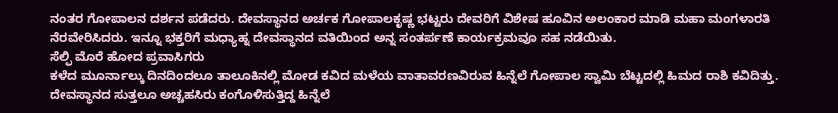ನಂತರ ಗೋಪಾಲನ ದರ್ಶನ ಪಡೆದರು. ದೇವಸ್ಥಾನದ ಅರ್ಚಕ ಗೋಪಾಲಕೃಷ್ಣ ಭಟ್ಟರು ದೇವರಿಗೆ ವಿಶೇಷ ಹೂವಿನ ಅಲಂಕಾರ ಮಾಡಿ ಮಹಾ ಮಂಗಳಾರತಿ ನೆರವೇರಿಸಿದರು. ಇನ್ನೂ ಭಕ್ತರಿಗೆ ಮಧ್ಯಾಹ್ನ ದೇವಸ್ಥಾನದ ವತಿಯಿಂದ ಅನ್ನ ಸಂತರ್ಪಣೆ ಕಾರ್ಯಕ್ರಮವೂ ಸಹ ನಡೆಯಿತು.
ಸೆಲ್ಫಿ ಮೊರೆ ಹೋದ ಪ್ರವಾಸಿಗರು
ಕಳೆದ ಮೂರ್ನಾಲ್ಕು ದಿನದಿಂದಲೂ ತಾಲೂಕಿನಲ್ಲಿ ಮೋಡ ಕವಿದ ಮಳೆಯ ವಾತಾವರಣವಿರುವ ಹಿನ್ನೆಲೆ ಗೋಪಾಲ ಸ್ವಾಮಿ ಬೆಟ್ಟದಲ್ಲಿ ಹಿಮದ ರಾಶಿ ಕವಿದಿತ್ತು. ದೇವಸ್ಥಾನದ ಸುತ್ತಲೂ ಅಚ್ಚಹಸಿರು ಕಂಗೊಳಿಸುತ್ತಿದ್ದ ಹಿನ್ನೆಲೆ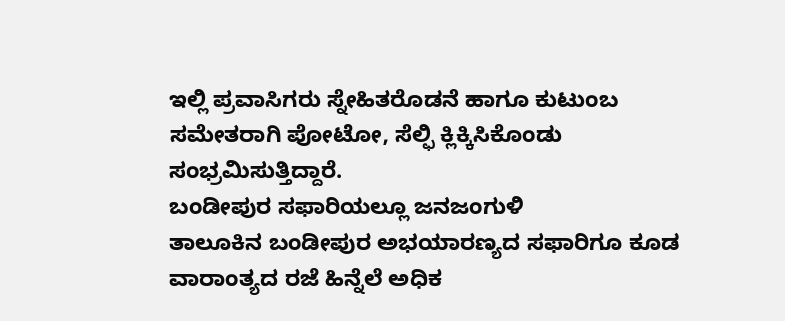ಇಲ್ಲಿ ಪ್ರವಾಸಿಗರು ಸ್ನೇಹಿತರೊಡನೆ ಹಾಗೂ ಕುಟುಂಬ ಸಮೇತರಾಗಿ ಪೋಟೋ, ಸೆಲ್ಫಿ ಕ್ಲಿಕ್ಕಿಸಿಕೊಂಡು ಸಂಭ್ರಮಿಸುತ್ತಿದ್ದಾರೆ.
ಬಂಡೀಪುರ ಸಫಾರಿಯಲ್ಲೂ ಜನಜಂಗುಳಿ
ತಾಲೂಕಿನ ಬಂಡೀಪುರ ಅಭಯಾರಣ್ಯದ ಸಫಾರಿಗೂ ಕೂಡ ವಾರಾಂತ್ಯದ ರಜೆ ಹಿನ್ನೆಲೆ ಅಧಿಕ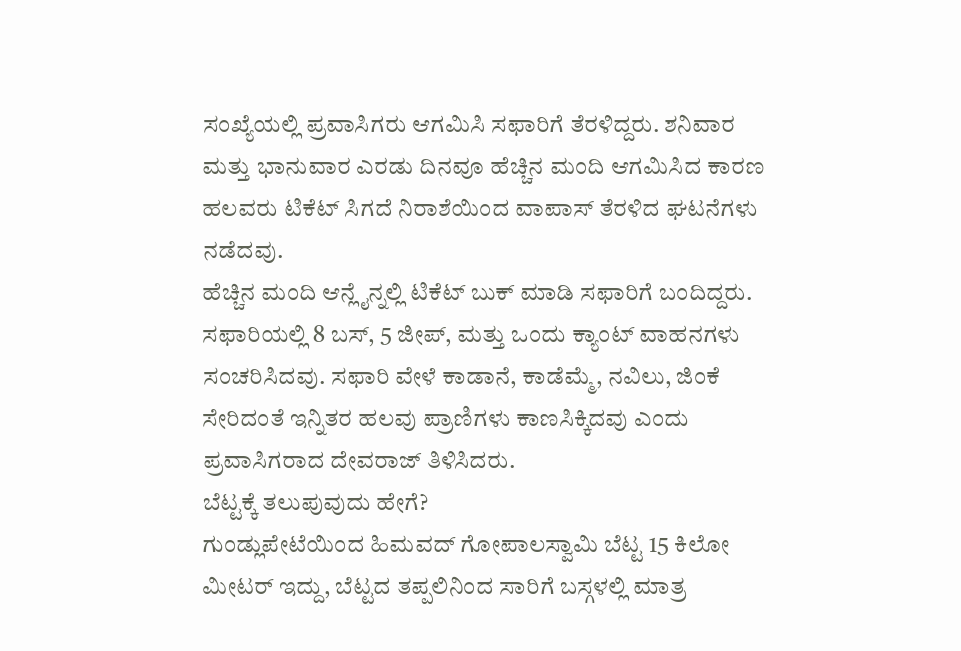ಸಂಖ್ಯೆಯಲ್ಲಿ ಪ್ರವಾಸಿಗರು ಆಗಮಿಸಿ ಸಫಾರಿಗೆ ತೆರಳಿದ್ದರು. ಶನಿವಾರ ಮತ್ತು ಭಾನುವಾರ ಎರಡು ದಿನವೂ ಹೆಚ್ಚಿನ ಮಂದಿ ಆಗಮಿಸಿದ ಕಾರಣ ಹಲವರು ಟಿಕೆಟ್ ಸಿಗದೆ ನಿರಾಶೆಯಿಂದ ವಾಪಾಸ್ ತೆರಳಿದ ಘಟನೆಗಳು ನಡೆದವು.
ಹೆಚ್ಚಿನ ಮಂದಿ ಆನ್ಲೈನ್ನಲ್ಲಿ ಟಿಕೆಟ್ ಬುಕ್ ಮಾಡಿ ಸಫಾರಿಗೆ ಬಂದಿದ್ದರು. ಸಫಾರಿಯಲ್ಲಿ 8 ಬಸ್, 5 ಜೀಪ್, ಮತ್ತು ಒಂದು ಕ್ಯಾಂಟ್ ವಾಹನಗಳು ಸಂಚರಿಸಿದವು. ಸಫಾರಿ ವೇಳೆ ಕಾಡಾನೆ, ಕಾಡೆಮ್ಮೆ, ನವಿಲು, ಜಿಂಕೆ ಸೇರಿದಂತೆ ಇನ್ನಿತರ ಹಲವು ಪ್ರಾಣಿಗಳು ಕಾಣಸಿಕ್ಕಿದವು ಎಂದು ಪ್ರವಾಸಿಗರಾದ ದೇವರಾಜ್ ತಿಳಿಸಿದರು.
ಬೆಟ್ಟಕ್ಕೆ ತಲುಪುವುದು ಹೇಗೆ?
ಗುಂಡ್ಲುಪೇಟೆಯಿಂದ ಹಿಮವದ್ ಗೋಪಾಲಸ್ವಾಮಿ ಬೆಟ್ಟ 15 ಕಿಲೋ ಮೀಟರ್ ಇದ್ದು, ಬೆಟ್ಟದ ತಪ್ಪಲಿನಿಂದ ಸಾರಿಗೆ ಬಸ್ಗಳಲ್ಲಿ ಮಾತ್ರ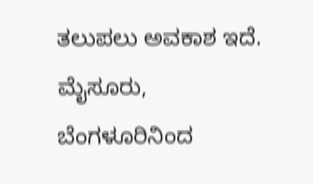ತಲುಪಲು ಅವಕಾಶ ಇದೆ. ಮೈಸೂರು, ಬೆಂಗಳೂರಿನಿಂದ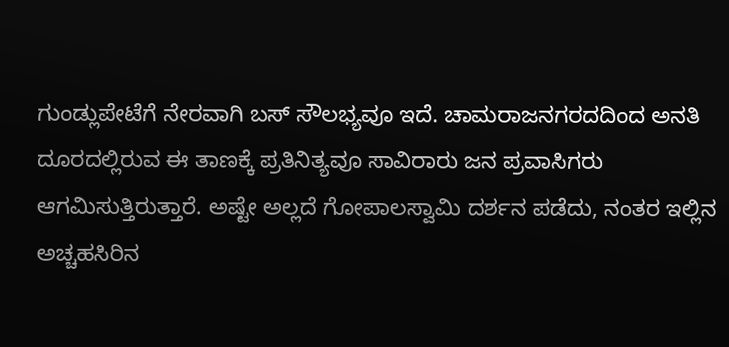ಗುಂಡ್ಲುಪೇಟೆಗೆ ನೇರವಾಗಿ ಬಸ್ ಸೌಲಭ್ಯವೂ ಇದೆ. ಚಾಮರಾಜನಗರದದಿಂದ ಅನತಿ ದೂರದಲ್ಲಿರುವ ಈ ತಾಣಕ್ಕೆ ಪ್ರತಿನಿತ್ಯವೂ ಸಾವಿರಾರು ಜನ ಪ್ರವಾಸಿಗರು ಆಗಮಿಸುತ್ತಿರುತ್ತಾರೆ. ಅಷ್ಟೇ ಅಲ್ಲದೆ ಗೋಪಾಲಸ್ವಾಮಿ ದರ್ಶನ ಪಡೆದು, ನಂತರ ಇಲ್ಲಿನ ಅಚ್ಚಹಸಿರಿನ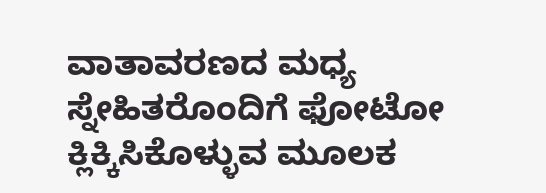ವಾತಾವರಣದ ಮಧ್ಯ ಸ್ನೇಹಿತರೊಂದಿಗೆ ಫೋಟೋ ಕ್ಲಿಕ್ಕಿಸಿಕೊಳ್ಳುವ ಮೂಲಕ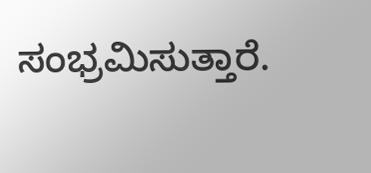ಸಂಭ್ರಮಿಸುತ್ತಾರೆ.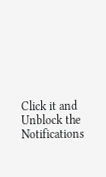Click it and Unblock the Notifications